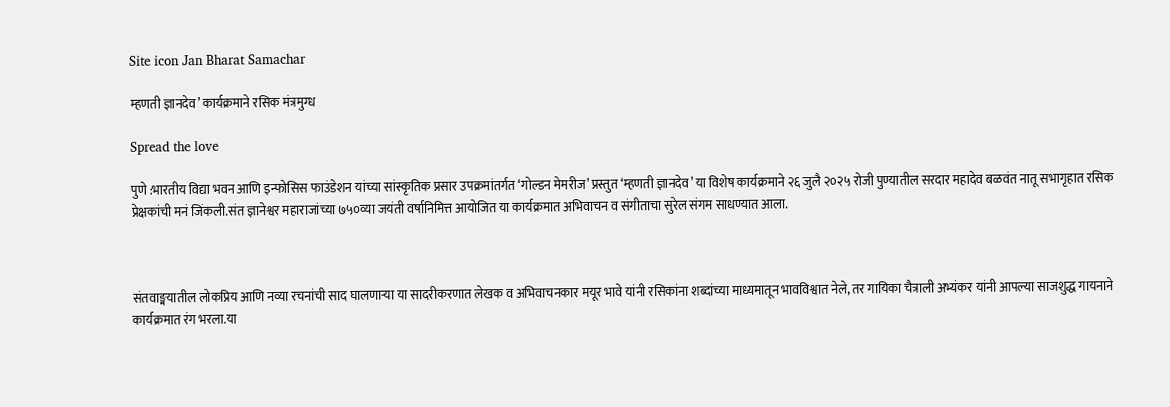Site icon Jan Bharat Samachar

म्हणती ज्ञानदेव’ कार्यक्रमाने रसिक मंत्रमुग्ध

Spread the love

पुणे :भारतीय विद्या भवन आणि इन्फोसिस फाउंडेशन यांच्या सांस्कृतिक प्रसार उपक्रमांतर्गत ‘गोल्डन मेमरीज’ प्रस्तुत ‘म्हणती ज्ञानदेव’ या विशेष कार्यक्रमाने २६ जुलै २०२५ रोजी पुण्यातील सरदार महादेव बळवंत नातू सभागृहात रसिक प्रेक्षकांची मनं जिंकली.संत ज्ञानेश्वर महाराजांच्या ७५०व्या जयंती वर्षानिमित्त आयोजित या कार्यक्रमात अभिवाचन व संगीताचा सुरेल संगम साधण्यात आला.



संतवाङ्मयातील लोकप्रिय आणि नव्या रचनांची साद घालणाऱ्या या सादरीकरणात लेखक व अभिवाचनकार मयूर भावे यांनी रसिकांना शब्दांच्या माध्यमातून भावविश्वात नेले, तर गायिका चैत्राली अभ्यंकर यांनी आपल्या साजशुद्ध गायनाने कार्यक्रमात रंग भरला.या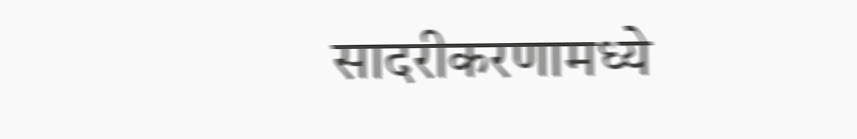सादरीकरणामध्ये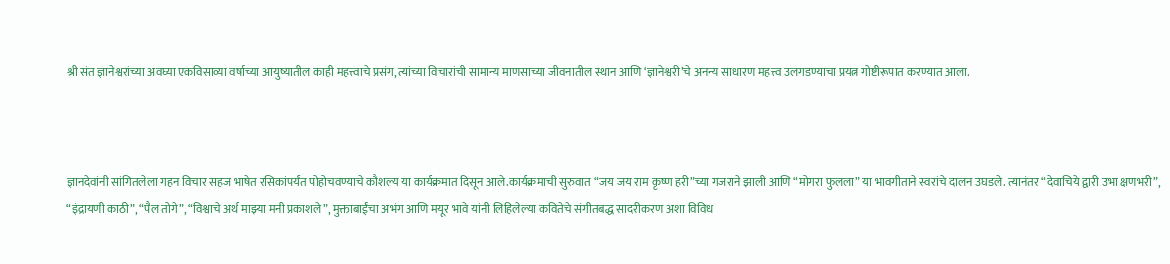श्री संत ज्ञानेश्वरांच्या अवघ्या एकविसाव्या वर्षाच्या आयुष्यातील काही महत्त्वाचे प्रसंग, त्यांच्या विचारांची सामान्य माणसाच्या जीवनातील स्थान आणि ‘ज्ञानेश्वरी’चे अनन्य साधारण महत्त्व उलगडण्याचा प्रयत्न गोष्टीरूपात करण्यात आला.



ज्ञानदेवांनी सांगितलेला गहन विचार सहज भाषेत रसिकांपर्यंत पोहोचवण्याचे कौशल्य या कार्यक्रमात दिसून आले.कार्यक्रमाची सुरुवात “जय जय राम कृष्ण हरी”च्या गजराने झाली आणि “मोगरा फुलला” या भावगीताने स्वरांचे दालन उघडले. त्यानंतर “देवाचिये द्वारी उभा क्षणभरी”, “इंद्रायणी काठी”, “पैल तोगे”, “विश्वाचे अर्थ माझ्या मनी प्रकाशले”, मुक्ताबाईंचा अभंग आणि मयूर भावे यांनी लिहिलेल्या कवितेचे संगीतबद्ध सादरीकरण अशा विविध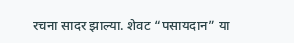रचना सादर झाल्या. शेवट “पसायदान” या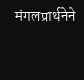मंगलप्रार्थनेने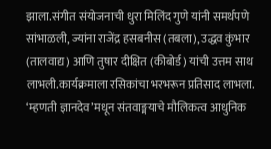झाला.संगीत संयोजनाची धुरा मिलिंद गुणे यांनी समर्थपणे सांभाळली, ज्यांना राजेंद्र हसबनीस (तबला), उद्धव कुंभार (तालवाद्य) आणि तुषार दीक्षित (कीबोर्ड) यांची उत्तम साथ लाभली.कार्यक्रमाला रसिकांचा भरभरून प्रतिसाद लाभला. ‘म्हणती ज्ञानदेव’मधून संतवाङ्मयाचे मौलिकत्व आधुनिक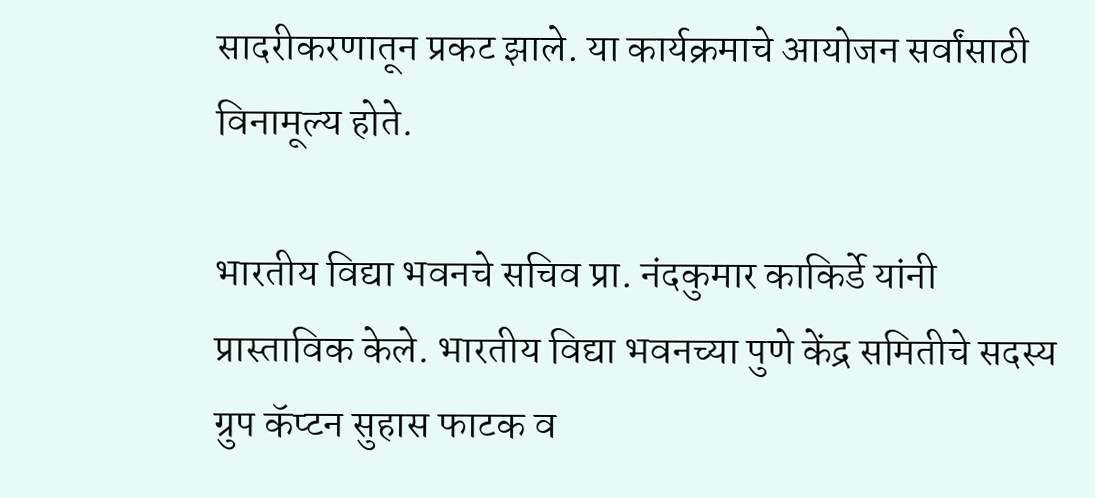सादरीकरणातून प्रकट झाले. या कार्यक्रमाचे आयोजन सर्वांसाठी विनामूल्य होते.

भारतीय विद्या भवनचे सचिव प्रा. नंदकुमार काकिर्डे यांनी प्रास्ताविक केले. भारतीय विद्या भवनच्या पुणे केंद्र समितीचे सदस्य ग्रुप कॅप्टन सुहास फाटक व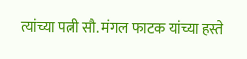त्यांच्या पत्नी सौ. मंगल फाटक यांच्या हस्ते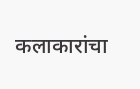कलाकारांचा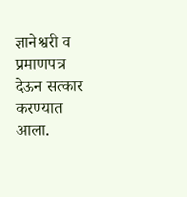ज्ञानेश्वरी व प्रमाणपत्र देऊन सत्कार करण्यात आला.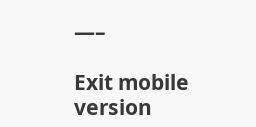—–

Exit mobile version